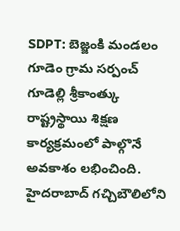SDPT: బెజ్జంకి మండలం గూడెం గ్రామ సర్పంచ్ గూడెల్లి శ్రీకాంత్కు రాష్ట్రస్థాయి శిక్షణ కార్యక్రమంలో పాల్గొనే అవకాశం లభించింది. హైదరాబాద్ గచ్చిబౌలిలోని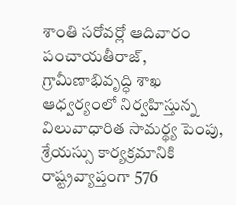శాంతి సరోవర్లో ఆదివారం పంచాయతీరాజ్, గ్రామీణాభివృద్ధి శాఖ ఆధ్వర్యంలో నిర్వహిస్తున్న విలువాధారిత సామర్థ్య పెంపు, శ్రేయస్సు కార్యక్రమానికి రాష్ట్రవ్యాప్తంగా 576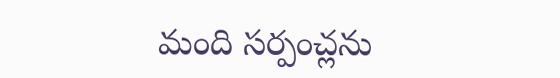మంది సర్పంచ్లను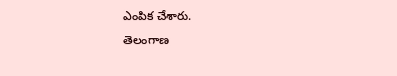ఎంపిక చేశారు.
తెలంగాణ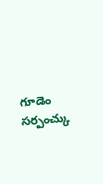గూడెం సర్పంచ్కు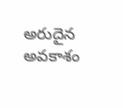అరుదైన అవకాశం